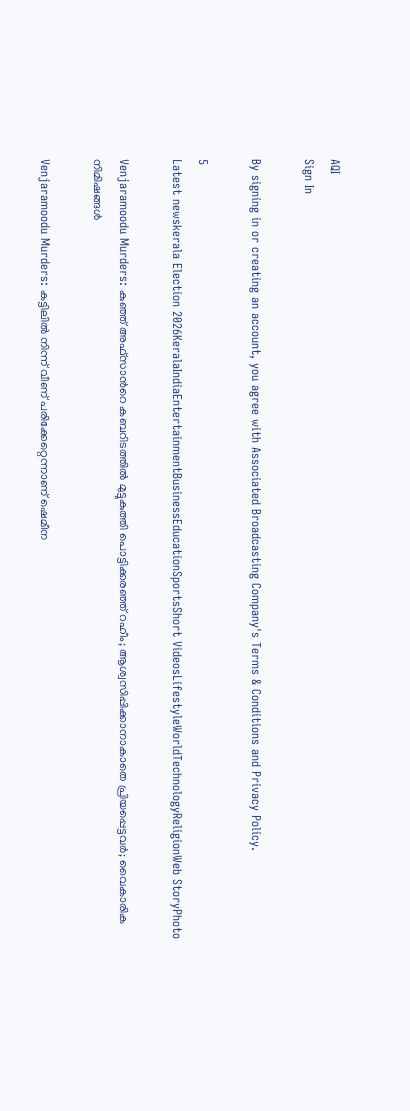AQI
Sign In

By signing in or creating an account, you agree with Associated Broadcasting Company's Terms & Conditions and Privacy Policy.

5
Latest newskerala Election 2026KeralaIndiaEntertainmentBusinessEducationSportsShort VideosLifestyleWorldTechnologyReligionWeb StoryPhoto

Venjaramoodu Murders: കുഞ്ഞ് അഫ്സാന്‍റെ കബറിടത്തില്‍ മുട്ടുകുത്തി പൊട്ടിക്കരഞ്ഞ് റഹീം; ആശ്വസിപ്പിക്കാനാകാതെ പ്രിയപ്പെട്ടവർ; വൈകാരിക നിമിഷങ്ങൾ

Venjaramoodu Murders: കട്ടിലിൽ നിന്ന് വീണ് പരിക്കേറ്റെന്നാണ് ഷെമീന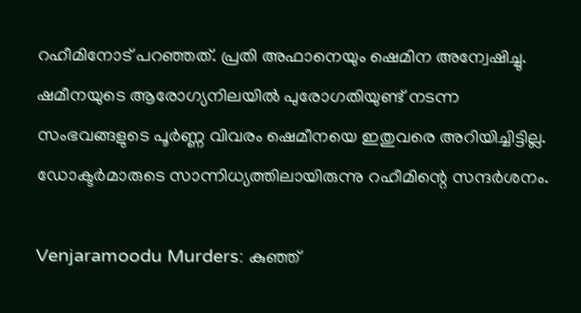റഹീമിനോട് പറഞ്ഞത്. പ്രതി അഫാനെയും ഷെമിന അന്വേഷിച്ചു. ഷമീനയുടെ ആരോഗ്യനിലയിൽ പുരോഗതിയുണ്ട് നടന്ന സംഭവങ്ങളുടെ പൂര്‍ണ്ണ വിവരം ഷെമീനയെ ഇതുവരെ അറിയിച്ചിട്ടില്ല. ഡോക്ടര്‍മാരുടെ സാന്നിധ്യത്തിലായിരുന്നു റഹീമിന്റെ സന്ദര്‍ശനം.

Venjaramoodu Murders: കുഞ്ഞ്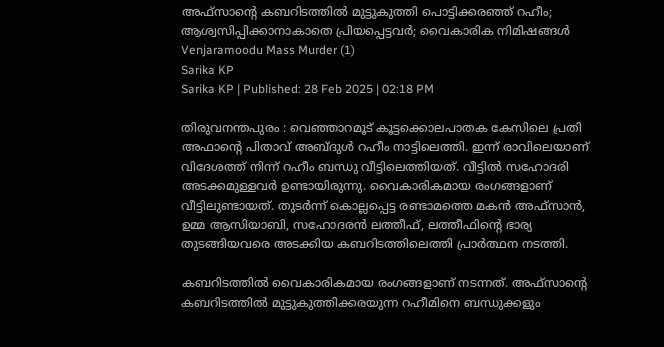അഫ്സാന്‍റെ കബറിടത്തില്‍ മുട്ടുകുത്തി പൊട്ടിക്കരഞ്ഞ് റഹീം; ആശ്വസിപ്പിക്കാനാകാതെ പ്രിയപ്പെട്ടവർ; വൈകാരിക നിമിഷങ്ങൾ
Venjaramoodu Mass Murder (1)
Sarika KP
Sarika KP | Published: 28 Feb 2025 | 02:18 PM

തിരുവനന്തപുരം : വെഞ്ഞാറമൂട് കൂട്ടക്കൊലപാതക കേസിലെ പ്രതി അഫാന്റെ പിതാവ് അബ്ദുള്‍ റഹീം നാട്ടിലെത്തി. ഇന്ന് രാവിലെയാണ് വിദേശത്ത് നിന്ന് റഹീം ബന്ധു വീട്ടിലെത്തിയത്. വീട്ടിൽ സഹോദരി അടക്കമുള്ളവർ ഉണ്ടായിരുന്നു. വൈകാരികമായ രംഗങ്ങളാണ് വീട്ടിലുണ്ടായത്. തുടർന്ന് കൊല്ലപ്പെട്ട രണ്ടാമത്തെ മകൻ അഫ്സാൻ, ഉമ്മ ആസിയാബി, സഹോദരൻ ലത്തീഫ്, ലത്തീഫിന്റെ ഭാര്യ തുടങ്ങിയവരെ അടക്കിയ കബറിടത്തിലെത്തി പ്രാർത്ഥന നടത്തി.

കബറിടത്തിൽ വൈകാരികമായ രംഗങ്ങളാണ് നടന്നത്. അഫ്സാന്‍റെ കബറിടത്തില്‍ മുട്ടുകുത്തിക്കരയുന്ന റഹീമിനെ ബന്ധുക്കളും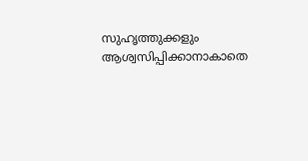സുഹൃത്തുക്കളും ആശ്വസിപ്പിക്കാനാകാതെ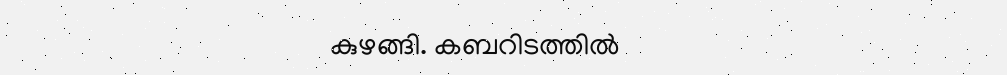കുഴങ്ങി. കബറിടത്തില്‍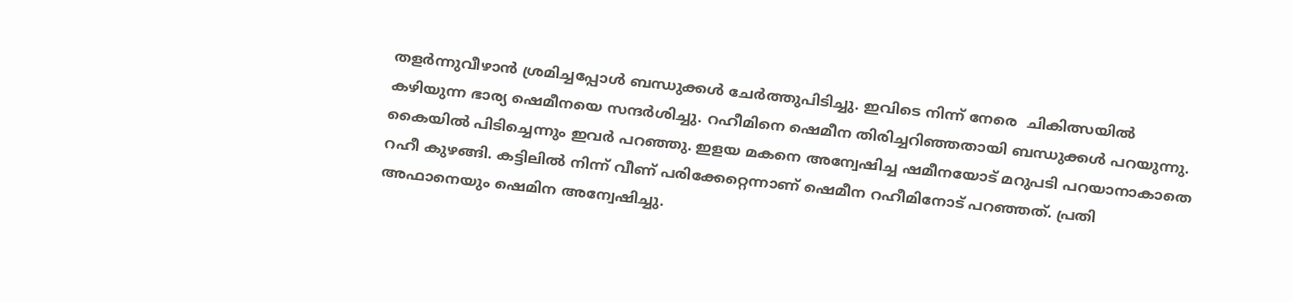തളര്‍ന്നുവീഴാന്‍ ശ്രമിച്ചപ്പോൾ ബന്ധുക്കൾ ചേർത്തുപിടിച്ചു. ഇവിടെ നിന്ന് നേരെ  ചികിത്സയില്‍ കഴിയുന്ന ഭാര്യ ഷെമീനയെ സന്ദര്‍ശിച്ചു. റഹീമിനെ ഷെമീന തിരിച്ചറിഞ്ഞതായി ബന്ധുക്കൾ പറയുന്നു. കൈയിൽ പിടിച്ചെന്നും ഇവർ പറഞ്ഞു. ഇളയ മകനെ അന്വേഷിച്ച ഷമീനയോട് മറുപടി പറയാനാകാതെ റഹീ കുഴങ്ങി. കട്ടിലിൽ നിന്ന് വീണ് പരിക്കേറ്റെന്നാണ് ഷെമീന റഹീമിനോട് പറഞ്ഞത്. പ്രതി അഫാനെയും ഷെമിന അന്വേഷിച്ചു.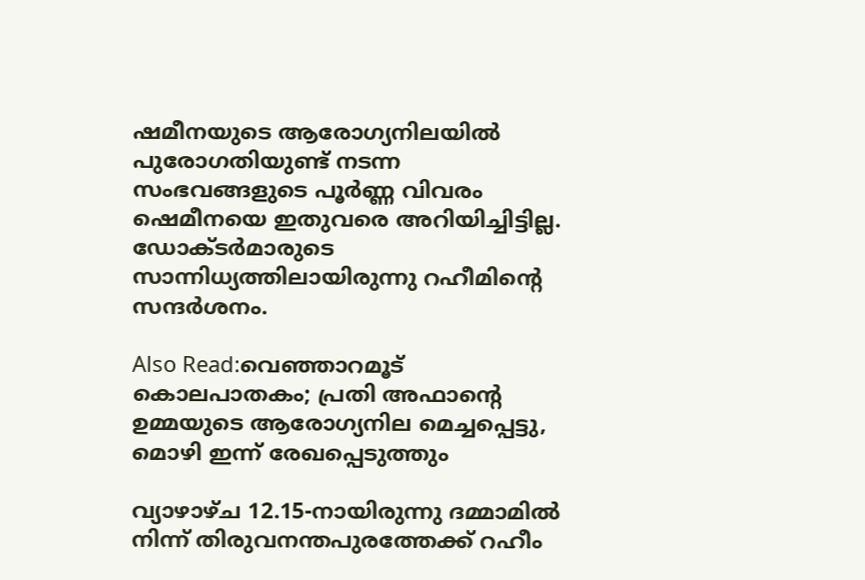ഷമീനയുടെ ആരോഗ്യനിലയിൽ പുരോഗതിയുണ്ട് നടന്ന സംഭവങ്ങളുടെ പൂര്‍ണ്ണ വിവരം ഷെമീനയെ ഇതുവരെ അറിയിച്ചിട്ടില്ല. ഡോക്ടര്‍മാരുടെ സാന്നിധ്യത്തിലായിരുന്നു റഹീമിന്റെ സന്ദര്‍ശനം.

Also Read:വെഞ്ഞാറമൂട് കൊലപാതകം; പ്രതി അഫാന്റെ ഉമ്മയുടെ ആരോഗ്യനില മെച്ചപ്പെട്ടു, മൊഴി ഇന്ന് രേഖപ്പെടുത്തും

വ്യാഴാഴ്ച 12.15-നായിരുന്നു ദമ്മാമില്‍ നിന്ന് തിരുവനന്തപുരത്തേക്ക് റഹീം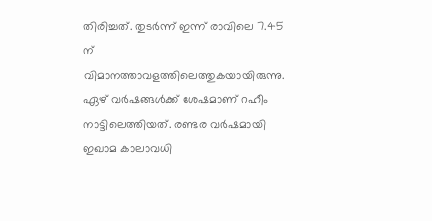തിരിച്ചത്. തുടർന്ന് ഇന്ന് രാവിലെ 7.45 ന് വിമാനത്താവളത്തിലെത്തുകയായിരുന്നു. ഏഴ് വർഷങ്ങൾക്ക് ശേഷമാണ് റഹീം നാട്ടിലെത്തിയത്. രണ്ടര വർഷമായി ഇഖാമ കാലാവധി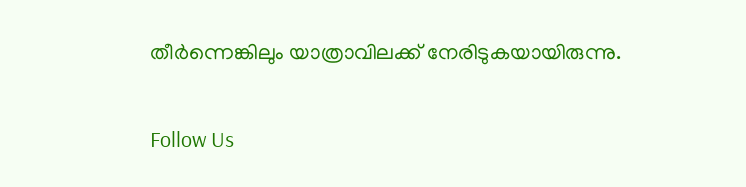തീർന്നെങ്കിലും യാത്രാവിലക്ക് നേരിടുകയായിരുന്നു.

Follow Us